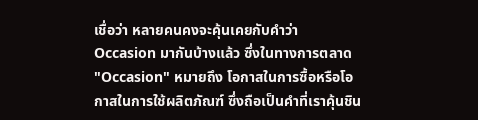เชื่อว่า หลายคนคงจะคุ้นเคยกับคำว่า Occasion มากันบ้างแล้ว ซึ่งในทางการตลาด "Occasion" หมายถึง โอกาสในการซื้อหรือโอกาสในการใช้ผลิตภัณฑ์ ซึ่งถือเป็นคำที่เราคุ้นชิน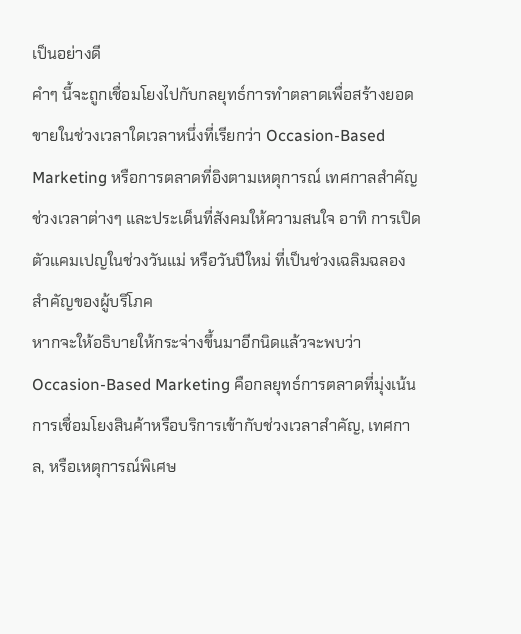เป็นอย่างดี
คำๆ นี้จะถูกเชื่อมโยงไปกับกลยุทธ์การทำตลาดเพื่อสร้างยอดขายในช่วงเวลาใดเวลาหนึ่งที่เรียกว่า Occasion-Based Marketing หรือการตลาดที่อิงตามเหตุการณ์ เทศกาลสำคัญช่วงเวลาต่างๆ และประเด็นที่สังคมให้ความสนใจ อาทิ การเปิดตัวแคมเปญในช่วงวันแม่ หรือวันปีใหม่ ที่เป็นช่วงเฉลิมฉลองสำคัญของผู้บริโภค
หากจะให้อธิบายให้กระจ่างขึ้นมาอีกนิดแล้วจะพบว่า Occasion-Based Marketing คือกลยุทธ์การตลาดที่มุ่งเน้นการเชื่อมโยงสินค้าหรือบริการเข้ากับช่วงเวลาสำคัญ, เทศกาล, หรือเหตุการณ์พิเศษ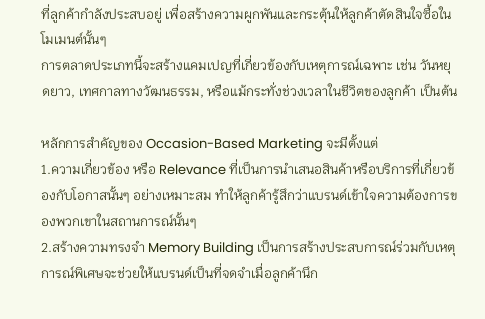ที่ลูกค้ากำลังประสบอยู่ เพื่อสร้างความผูกพันและกระตุ้นให้ลูกค้าตัดสินใจซื้อในโมเมนต์นั้นๆ
การตลาดประเภทนี้จะสร้างแคมเปญที่เกี่ยวข้องกับเหตุการณ์เฉพาะ เช่น วันหยุดยาว, เทศกาลทางวัฒนธรรม, หรือแม้กระทั่งช่วงเวลาในชีวิตของลูกค้า เป็นต้น

หลักการสำคัญของ Occasion-Based Marketing จะมีตั้งแต่
1.ความเกี่ยวข้อง หรือ Relevance ที่เป็นการนำเสนอสินค้าหรือบริการที่เกี่ยวข้องกับโอกาสนั้นๆ อย่างเหมาะสม ทำให้ลูกค้ารู้สึกว่าแบรนด์เข้าใจความต้องการของพวกเขาในสถานการณ์นั้นๆ
2.สร้างความทรงจำ Memory Building เป็นการสร้างประสบการณ์ร่วมกับเหตุการณ์พิเศษจะช่วยให้แบรนด์เป็นที่จดจำเมื่อลูกค้านึก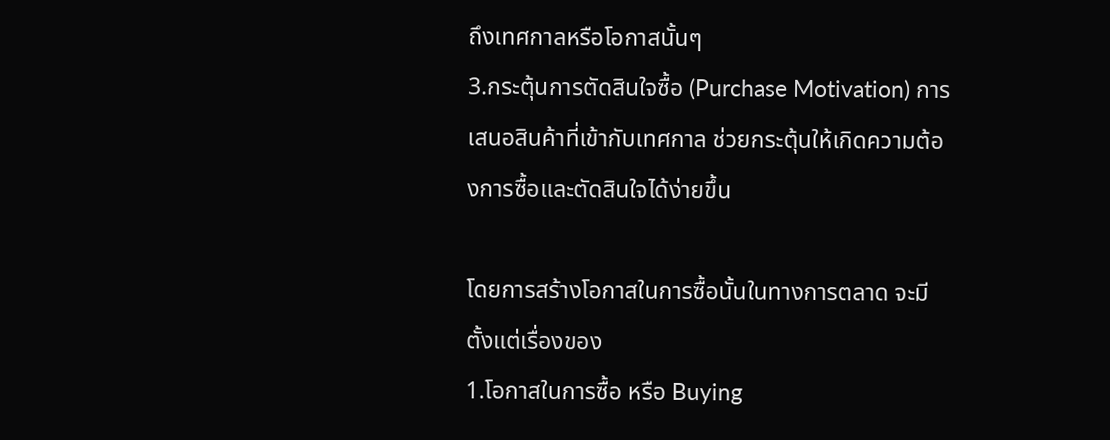ถึงเทศกาลหรือโอกาสนั้นๆ
3.กระตุ้นการตัดสินใจซื้อ (Purchase Motivation) การเสนอสินค้าที่เข้ากับเทศกาล ช่วยกระตุ้นให้เกิดความต้องการซื้อและตัดสินใจได้ง่ายขึ้น

โดยการสร้างโอกาสในการซื้อนั้นในทางการตลาด จะมีตั้งแต่เรื่องของ
1.โอกาสในการซื้อ หรือ Buying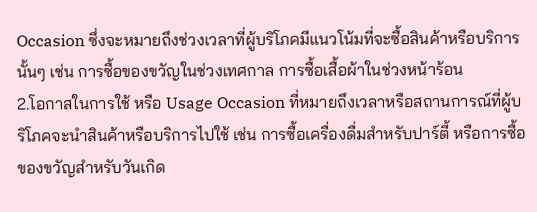Occasion ซึ่งจะหมายถึงช่วงเวลาที่ผู้บริโภคมีแนวโน้มที่จะซื้อสินค้าหรือบริการนั้นๆ เช่น การซื้อของขวัญในช่วงเทศกาล การซื้อเสื้อผ้าในช่วงหน้าร้อน
2.โอกาสในการใช้ หรือ Usage Occasion ที่หมายถึงเวลาหรือสถานการณ์ที่ผู้บริโภคจะนำสินค้าหรือบริการไปใช้ เช่น การซื้อเครื่องดื่มสำหรับปาร์ตี้ หรือการซื้อของขวัญสำหรับวันเกิด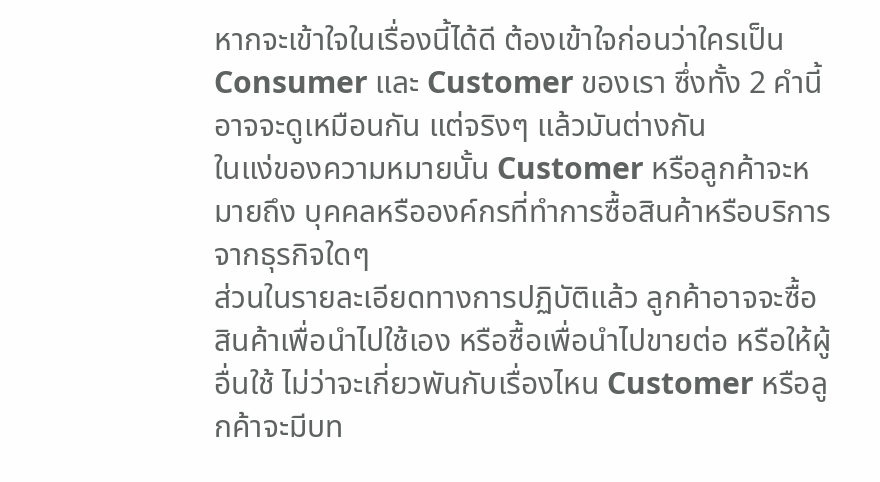หากจะเข้าใจในเรื่องนี้ได้ดี ต้องเข้าใจก่อนว่าใครเป็น Consumer และ Customer ของเรา ซึ่งทั้ง 2 คำนี้ อาจจะดูเหมือนกัน แต่จริงๆ แล้วมันต่างกัน
ในแง่ของความหมายนั้น Customer หรือลูกค้าจะหมายถึง บุคคลหรือองค์กรที่ทำการซื้อสินค้าหรือบริการจากธุรกิจใดๆ
ส่วนในรายละเอียดทางการปฏิบัติแล้ว ลูกค้าอาจจะซื้อสินค้าเพื่อนำไปใช้เอง หรือซื้อเพื่อนำไปขายต่อ หรือให้ผู้อื่นใช้ ไม่ว่าจะเกี่ยวพันกับเรื่องไหน Customer หรือลูกค้าจะมีบท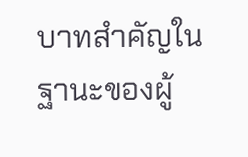บาทสำคัญในฐานะของผู้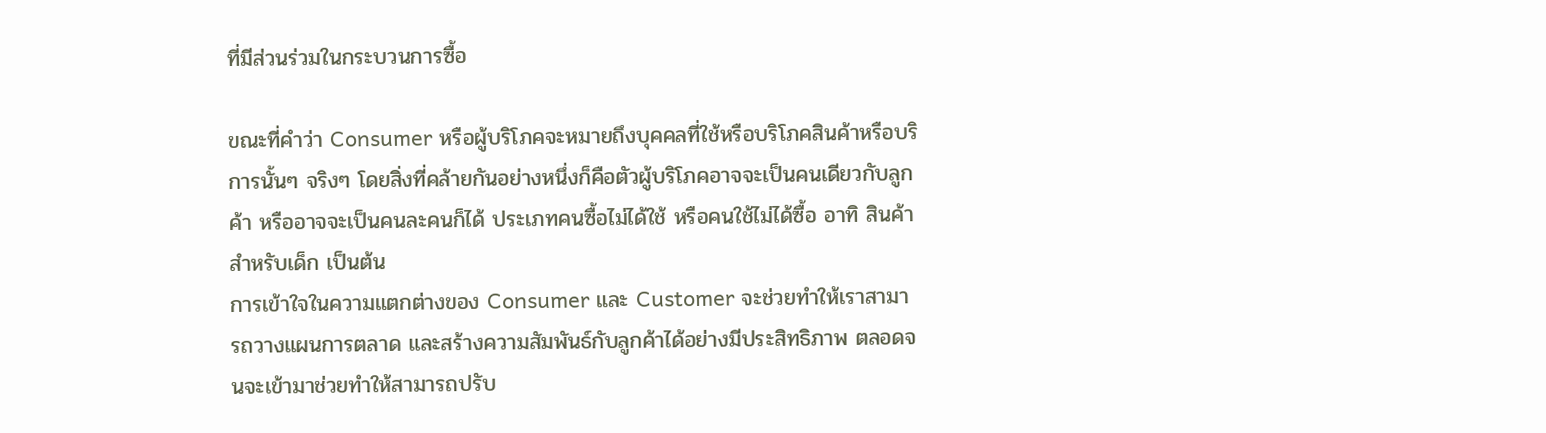ที่มีส่วนร่วมในกระบวนการซื้อ

ขณะที่คำว่า Consumer หรือผู้บริโภคจะหมายถึงบุคคลที่ใช้หรือบริโภคสินค้าหรือบริการนั้นๆ จริงๆ โดยสิ่งที่คล้ายกันอย่างหนึ่งก็คือตัวผู้บริโภคอาจจะเป็นคนเดียวกับลูกค้า หรืออาจจะเป็นคนละคนก็ได้ ประเภทคนซื้อไม่ได้ใช้ หรือคนใช้ไม่ได้ซื้อ อาทิ สินค้าสำหรับเด็ก เป็นต้น
การเข้าใจในความแตกต่างของ Consumer และ Customer จะช่วยทำให้เราสามารถวางแผนการตลาด และสร้างความสัมพันธ์กับลูกค้าได้อย่างมีประสิทธิภาพ ตลอดจนจะเข้ามาช่วยทำให้สามารถปรับ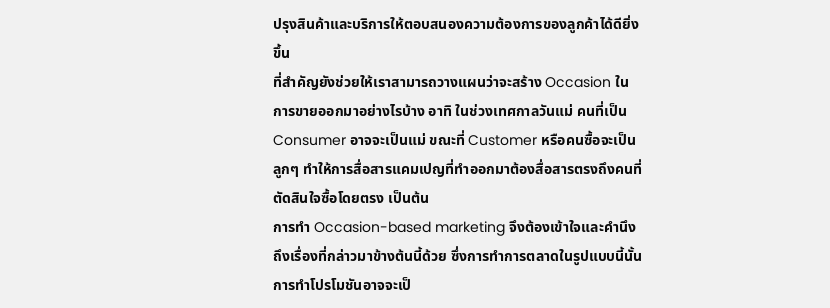ปรุงสินค้าและบริการให้ตอบสนองความต้องการของลูกค้าได้ดียิ่งขึ้น
ที่สำคัญยังช่วยให้เราสามารถวางแผนว่าจะสร้าง Occasion ในการขายออกมาอย่างไรบ้าง อาทิ ในช่วงเทศกาลวันแม่ คนที่เป็น Consumer อาจจะเป็นแม่ ขณะที่ Customer หรือคนซื้อจะเป็นลูกๆ ทำให้การสื่อสารแคมเปญที่ทำออกมาต้องสื่อสารตรงถึงคนที่ตัดสินใจซื้อโดยตรง เป็นต้น
การทำ Occasion-based marketing จึงต้องเข้าใจและคำนึงถึงเรื่องที่กล่าวมาข้างต้นนี้ด้วย ซึ่งการทำการตลาดในรูปแบบนี้นั้น การทำโปรโมชันอาจจะเป็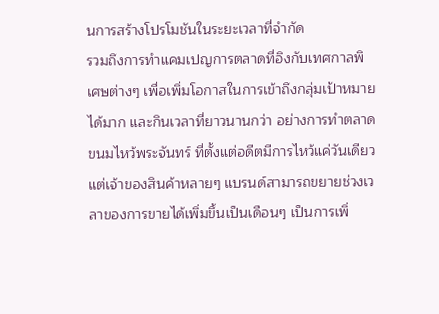นการสร้างโปรโมชันในระยะเวลาที่จำกัด
รวมถึงการทำแคมเปญการตลาดที่อิงกับเทศกาลพิเศษต่างๆ เพื่อเพิ่มโอกาสในการเข้าถึงกลุ่มเป้าหมายได้มาก และกินเวลาที่ยาวนานกว่า อย่างการทำตลาดขนมไหว้พระจันทร์ ที่ตั้งแต่อดีตมีการไหว้แค่วันเดียว แต่เจ้าของสินค้าหลายๆ แบรนด์สามารถขยายช่วงเวลาของการขายได้เพิ่มขึ้นเป็นเดือนๆ เป็นการเพิ่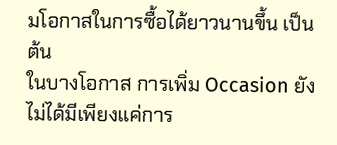มโอกาสในการซื้อได้ยาวนานขึ้น เป็นต้น
ในบางโอกาส การเพิ่ม Occasion ยังไม่ได้มีเพียงแค่การ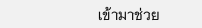เข้ามาช่วย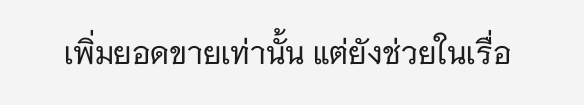เพิ่มยอดขายเท่านั้น แต่ยังช่วยในเรื่อ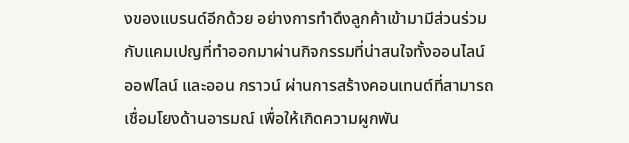งของแบรนด์อีกด้วย อย่างการทำดึงลูกค้าเข้ามามีส่วนร่วมกับแคมเปญที่ทำออกมาผ่านกิจกรรมที่น่าสนใจทั้งออนไลน์ ออฟไลน์ และออน กราวน์ ผ่านการสร้างคอนเทนต์ที่สามารถเชื่อมโยงด้านอารมณ์ เพื่อให้เกิดความผูกพัน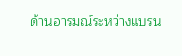ด้านอารมณ์ระหว่างแบรน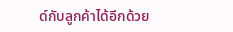ด์กับลูกค้าได้อีกด้วย